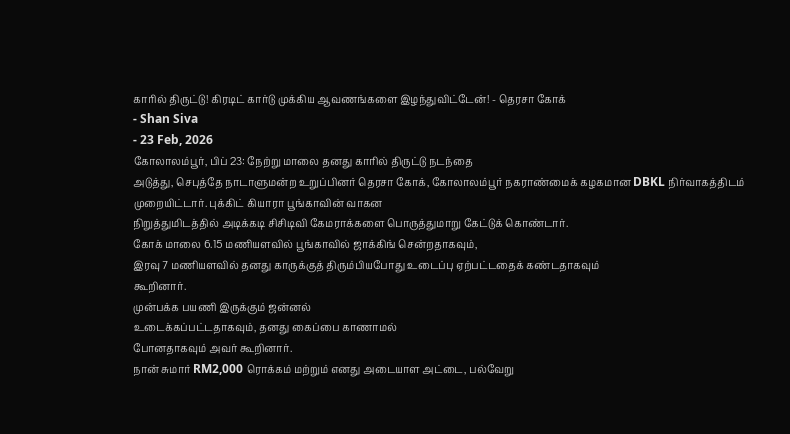காரில் திருட்டு! கிரடிட் கார்டு முக்கிய ஆவணங்களை இழந்துவிட்டேன்! - தெரசா கோக்
- Shan Siva
- 23 Feb, 2026
கோலாலம்பூர், பிப் 23: நேற்று மாலை தனது காரில் திருட்டு நடந்தை
அடுத்து, செபுத்தே நாடாளுமன்ற உறுப்பினர் தெரசா கோக், கோலாலம்பூர் நகராண்மைக் கழகமான DBKL நிர்வாகத்திடம் முறையிட்டார். புக்கிட் கியாரா பூங்காவின் வாகன
நிறுத்துமிடத்தில் அடிக்கடி சிசிடிவி கேமராக்களை பொருத்துமாறு கேட்டுக் கொண்டார்.
கோக் மாலை 6.15 மணியளவில் பூங்காவில் ஜாக்கிங் சென்றதாகவும்,
இரவு 7 மணியளவில் தனது காருக்குத் திரும்பியபோது உடைப்பு ஏற்பட்டதைக் கண்டதாகவும்
கூறினார்.
முன்பக்க பயணி இருக்கும் ஜன்னல்
உடைக்கப்பட்டதாகவும், தனது கைப்பை காணாமல்
போனதாகவும் அவர் கூறினார்.
நான் சுமார் RM2,000 ரொக்கம் மற்றும் எனது அடையாள அட்டை, பல்வேறு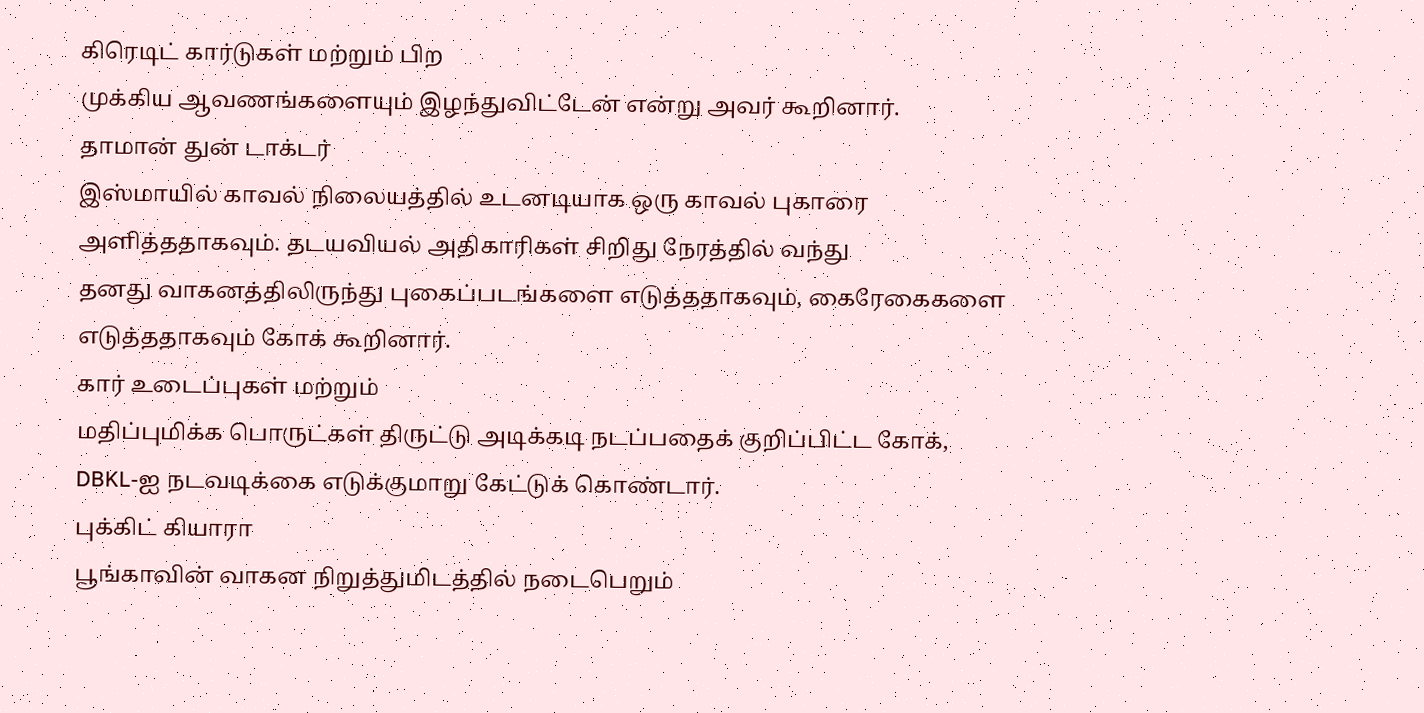கிரெடிட் கார்டுகள் மற்றும் பிற
முக்கிய ஆவணங்களையும் இழந்துவிட்டேன் என்று அவர் கூறினார்.
தாமான் துன் டாக்டர்
இஸ்மாயில் காவல் நிலையத்தில் உடனடியாக ஒரு காவல் புகாரை அளித்ததாகவும். தடயவியல் அதிகாரிகள் சிறிது நேரத்தில் வந்து
தனது வாகனத்திலிருந்து புகைப்படங்களை எடுத்ததாகவும், கைரேகைகளை எடுத்ததாகவும் கோக் கூறினார்.
கார் உடைப்புகள் மற்றும்
மதிப்புமிக்க பொருட்கள் திருட்டு அடிக்கடி நடப்பதைக் குறிப்பிட்ட கோக்,
DBKL-ஐ நடவடிக்கை எடுக்குமாறு கேட்டுக் கொண்டார்.
புக்கிட் கியாரா
பூங்காவின் வாகன நிறுத்துமிடத்தில் நடைபெறும்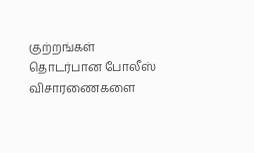குற்றங்கள் தொடர்பான போலீஸ்
விசாரணைகளை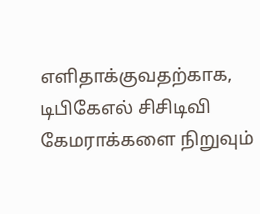எளிதாக்குவதற்காக, டிபிகேஎல் சிசிடிவி
கேமராக்களை நிறுவும்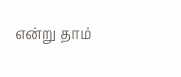என்று தாம்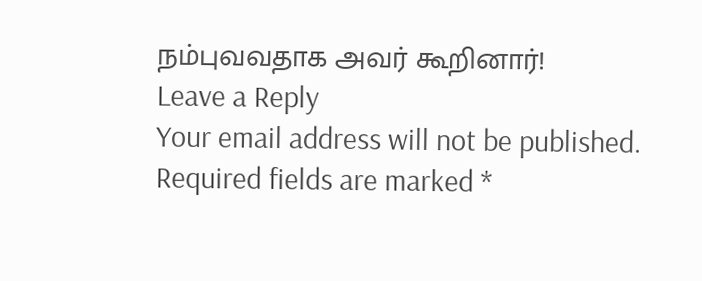நம்புவவதாக அவர் கூறினார்!
Leave a Reply
Your email address will not be published. Required fields are marked *